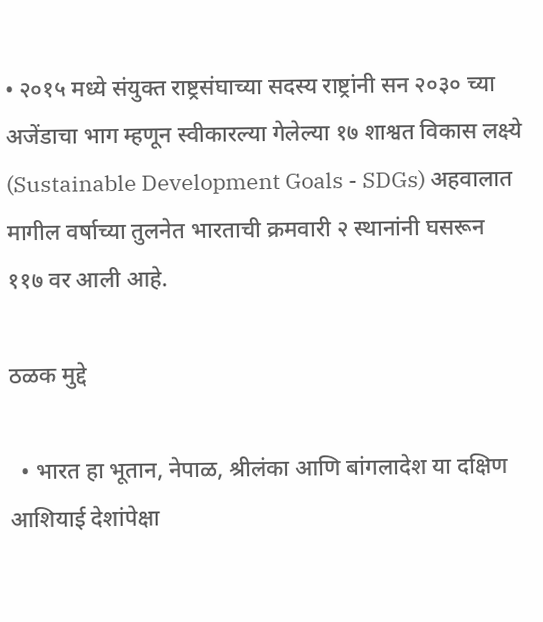• २०१५ मध्ये संयुक्त राष्ट्रसंघाच्या सदस्य राष्ट्रांनी सन २०३० च्या अजेंडाचा भाग म्हणून स्वीकारल्या गेलेल्या १७ शाश्वत विकास लक्ष्ये (Sustainable Development Goals - SDGs) अहवालात मागील वर्षाच्या तुलनेत भारताची क्रमवारी २ स्थानांनी घसरून ११७ वर आली आहे.

ठळक मुद्दे

  • भारत हा भूतान, नेपाळ, श्रीलंका आणि बांगलादेश या दक्षिण आशियाई देशांपेक्षा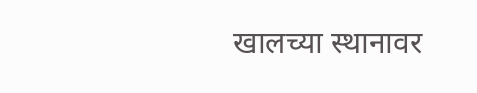खालच्या स्थानावर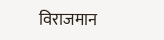विराजमान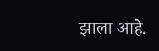झाला आहे.